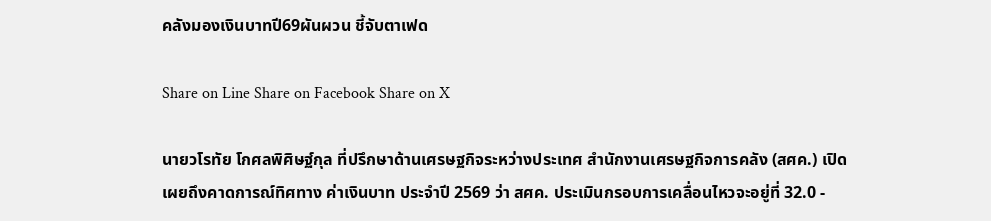คลังมองเงินบาทปี69ผันผวน ชี้จับตาเฟด

Share on Line Share on Facebook Share on X

นายวโรทัย โกศลพิศิษฐ์กุล ที่ปรึกษาด้านเศรษฐกิจระหว่างประเทศ สำนักงานเศรษฐกิจการคลัง (สศค.) เปิดเผยถึงคาดการณ์ทิศทาง ค่าเงินบาท ประจำปี 2569 ว่า สศค. ประเมินกรอบการเคลื่อนไหวจะอยู่ที่ 32.0 -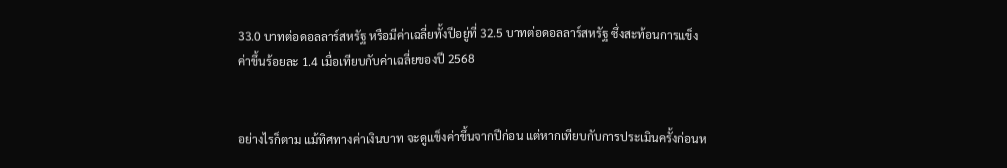33.0 บาทต่อดอลลาร์สหรัฐ หรือมีค่าเฉลี่ยทั้งปีอยู่ที่ 32.5 บาทต่อดอลลาร์สหรัฐ ซึ่งสะท้อนการแข็งค่าขึ้นร้อยละ 1.4 เมื่อเทียบกับค่าเฉลี่ยของปี 2568


อย่างไรก็ตาม แม้ทิศทางค่าเงินบาท จะดูแข็งค่าขึ้นจากปีก่อน แต่หากเทียบกับการประเมินครั้งก่อนห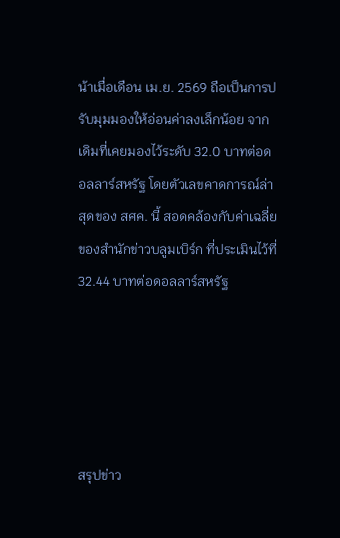น้าเมื่อเดือน เม.ย. 2569 ถือเป็นการปรับมุมมองให้อ่อนค่าลงเล็กน้อย จากเดิมที่เคยมองไว้ระดับ 32.0 บาทต่อดอลลาร์สหรัฐ โดยตัวเลขคาดการณ์ล่าสุดของ สศค. นี้ สอดคล้องกับค่าเฉลี่ย ของสำนักข่าวบลูมเบิร์ก ที่ประเมินไว้ที่ 32.44 บาทต่อดอลลาร์สหรัฐ





สรุปข่าว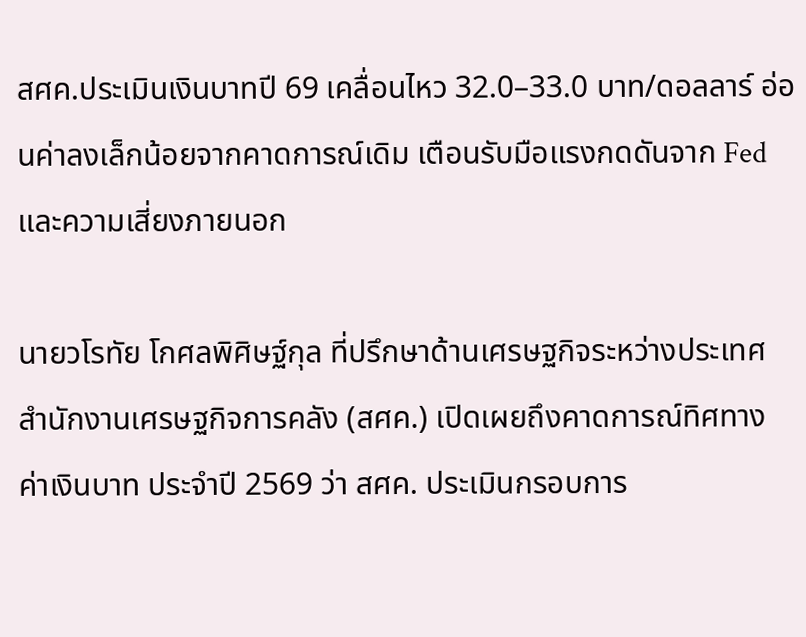สศค.ประเมินเงินบาทปี 69 เคลื่อนไหว 32.0–33.0 บาท/ดอลลาร์ อ่อนค่าลงเล็กน้อยจากคาดการณ์เดิม เตือนรับมือแรงกดดันจาก Fed และความเสี่ยงภายนอก

นายวโรทัย โกศลพิศิษฐ์กุล ที่ปรึกษาด้านเศรษฐกิจระหว่างประเทศ สำนักงานเศรษฐกิจการคลัง (สศค.) เปิดเผยถึงคาดการณ์ทิศทาง ค่าเงินบาท ประจำปี 2569 ว่า สศค. ประเมินกรอบการ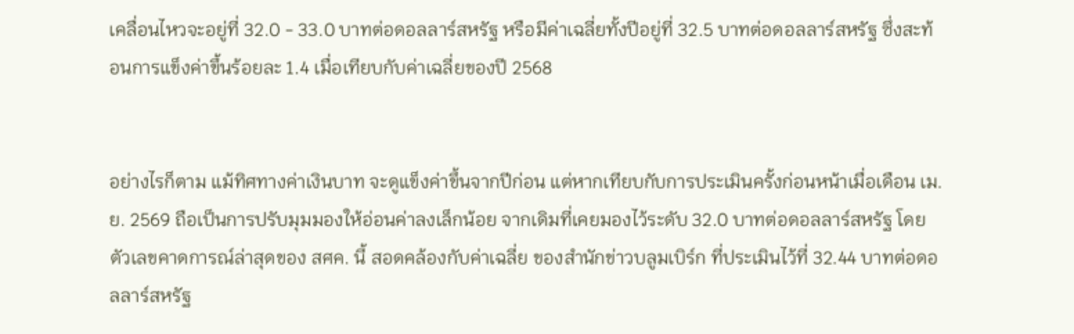เคลื่อนไหวจะอยู่ที่ 32.0 - 33.0 บาทต่อดอลลาร์สหรัฐ หรือมีค่าเฉลี่ยทั้งปีอยู่ที่ 32.5 บาทต่อดอลลาร์สหรัฐ ซึ่งสะท้อนการแข็งค่าขึ้นร้อยละ 1.4 เมื่อเทียบกับค่าเฉลี่ยของปี 2568


อย่างไรก็ตาม แม้ทิศทางค่าเงินบาท จะดูแข็งค่าขึ้นจากปีก่อน แต่หากเทียบกับการประเมินครั้งก่อนหน้าเมื่อเดือน เม.ย. 2569 ถือเป็นการปรับมุมมองให้อ่อนค่าลงเล็กน้อย จากเดิมที่เคยมองไว้ระดับ 32.0 บาทต่อดอลลาร์สหรัฐ โดยตัวเลขคาดการณ์ล่าสุดของ สศค. นี้ สอดคล้องกับค่าเฉลี่ย ของสำนักข่าวบลูมเบิร์ก ที่ประเมินไว้ที่ 32.44 บาทต่อดอลลาร์สหรัฐ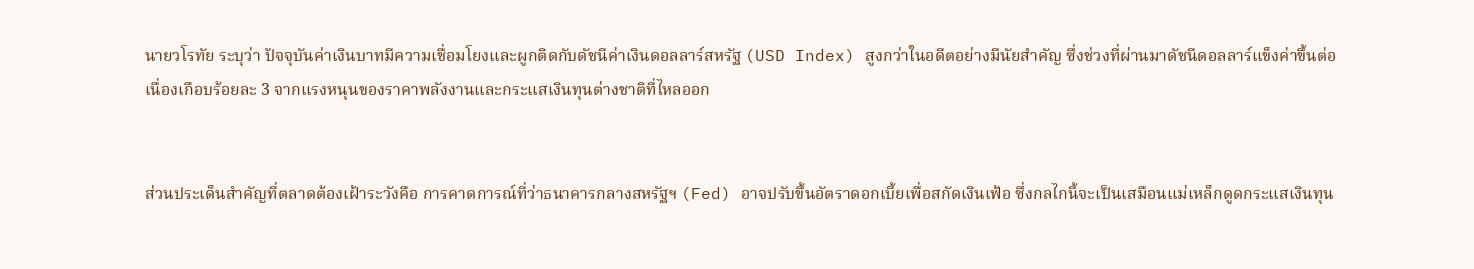นายวโรทัย ระบุว่า ปัจจุบันค่าเงินบาทมีความเชื่อมโยงและผูกติดกับดัชนีค่าเงินดอลลาร์สหรัฐ (USD Index) สูงกว่าในอดีตอย่างมีนัยสำคัญ ซึ่งช่วงที่ผ่านมาดัชนีดอลลาร์แข็งค่าขึ้นต่อเนื่องเกือบร้อยละ 3 จากแรงหนุนของราคาพลังงานและกระแสเงินทุนต่างชาติที่ไหลออก


ส่วนประเด็นสำคัญที่ตลาดต้องเฝ้าระวังคือ การคาดการณ์ที่ว่าธนาคารกลางสหรัฐฯ (Fed) อาจปรับขึ้นอัตราดอกเบี้ยเพื่อสกัดเงินเฟ้อ ซึ่งกลไกนี้จะเป็นเสมือนแม่เหล็กดูดกระแสเงินทุน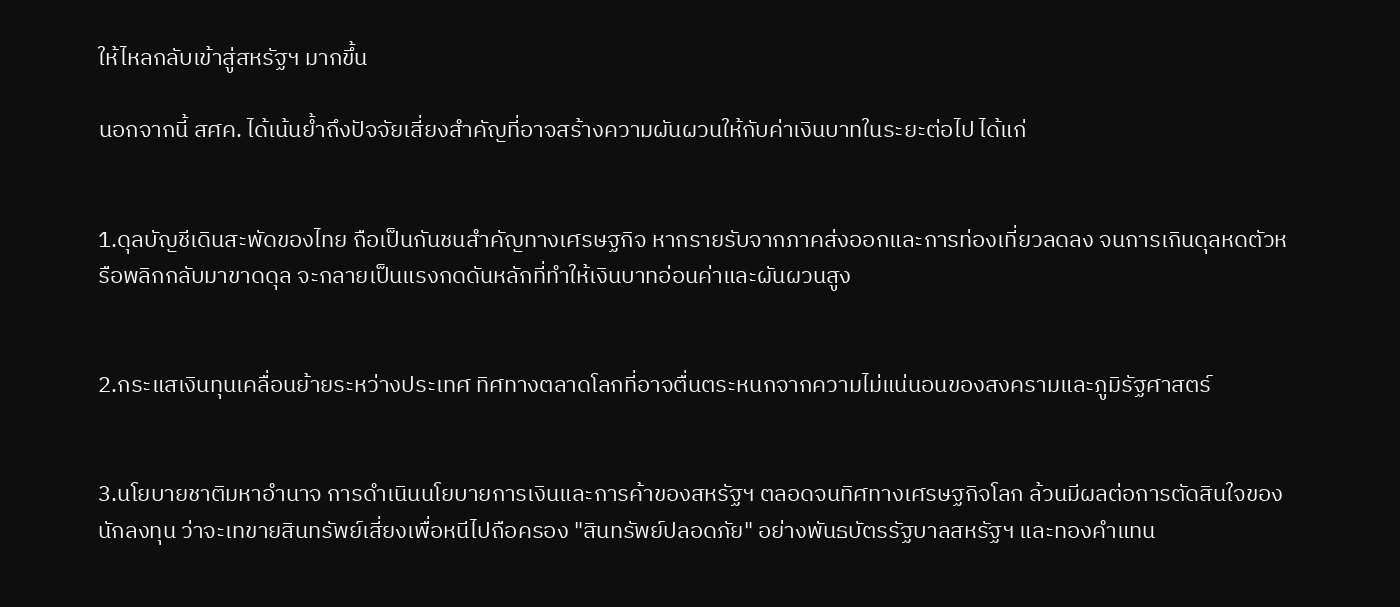ให้ไหลกลับเข้าสู่สหรัฐฯ มากขึ้น

นอกจากนี้ สศค. ได้เน้นย้ำถึงปัจจัยเสี่ยงสำคัญที่อาจสร้างความผันผวนให้กับค่าเงินบาทในระยะต่อไป ได้แก่


1.ดุลบัญชีเดินสะพัดของไทย ถือเป็นกันชนสำคัญทางเศรษฐกิจ หากรายรับจากภาคส่งออกและการท่องเที่ยวลดลง จนการเกินดุลหดตัวหรือพลิกกลับมาขาดดุล จะกลายเป็นแรงกดดันหลักที่ทำให้เงินบาทอ่อนค่าและผันผวนสูง


2.กระแสเงินทุนเคลื่อนย้ายระหว่างประเทศ ทิศทางตลาดโลกที่อาจตื่นตระหนกจากความไม่แน่นอนของสงครามและภูมิรัฐศาสตร์


3.นโยบายชาติมหาอำนาจ การดำเนินนโยบายการเงินและการค้าของสหรัฐฯ ตลอดจนทิศทางเศรษฐกิจโลก ล้วนมีผลต่อการตัดสินใจของนักลงทุน ว่าจะเทขายสินทรัพย์เสี่ยงเพื่อหนีไปถือครอง "สินทรัพย์ปลอดภัย" อย่างพันธบัตรรัฐบาลสหรัฐฯ และทองคำแทน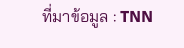ที่มาข้อมูล : TNN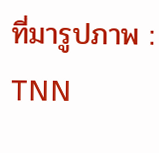ที่มารูปภาพ : TNN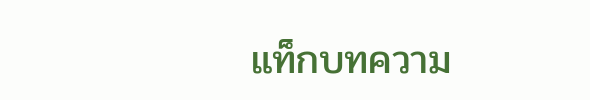แท็กบทความ